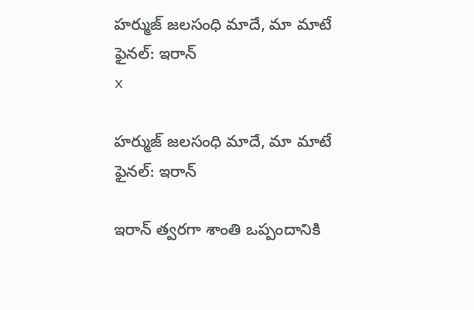హర్ముజ్ జలసంధి మాదే, మా మాటే ఫైనల్: ఇరాన్
x

హర్ముజ్ జలసంధి మాదే, మా మాటే ఫైనల్: ఇరాన్

ఇరాన్ త్వరగా శాంతి ఒప్పందానికి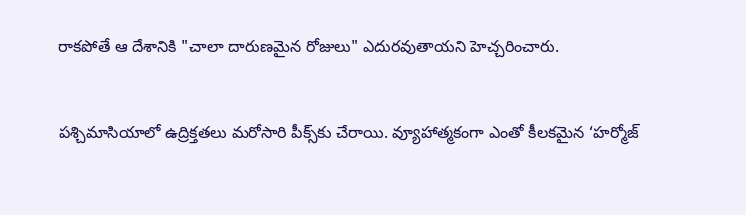రాకపోతే ఆ దేశానికి "చాలా దారుణమైన రోజులు" ఎదురవుతాయని హెచ్చరించారు.


పశ్చిమాసియాలో ఉద్రిక్తతలు మరోసారి పీక్స్‌కు చేరాయి. వ్యూహాత్మకంగా ఎంతో కీలకమైన ‘హర్మోజ్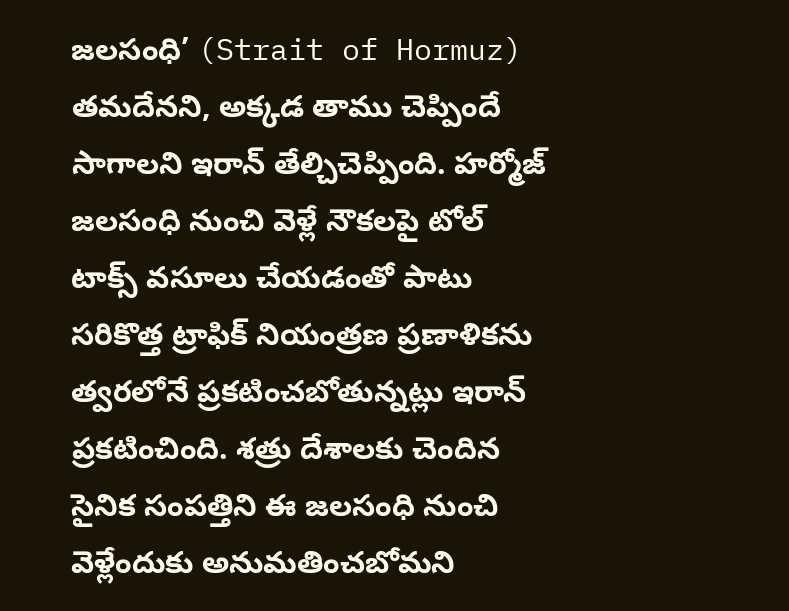జలసంధి’ (Strait of Hormuz) తమదేనని, అక్కడ తాము చెప్పిందే సాగాలని ఇరాన్ తేల్చిచెప్పింది. హర్మోజ్ జలసంధి నుంచి వెళ్లే నౌకలపై టోల్ టాక్స్ వసూలు చేయడంతో పాటు సరికొత్త ట్రాఫిక్ నియంత్రణ ప్రణాళికను త్వరలోనే ప్రకటించబోతున్నట్లు ఇరాన్ ప్రకటించింది. శత్రు దేశాలకు చెందిన సైనిక సంపత్తిని ఈ జలసంధి నుంచి వెళ్లేందుకు అనుమతించబోమని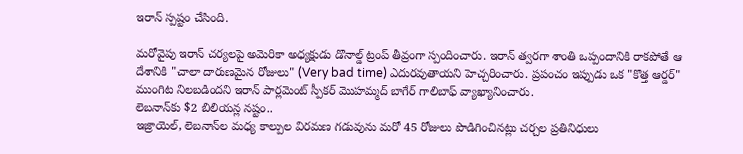ఇరాన్ స్పష్టం చేసింది.

మరోవైపు ఇరాన్ చర్యలపై అమెరికా అధ్యక్షుడు డొనాల్డ్ ట్రంప్ తీవ్రంగా స్పందించారు. ఇరాన్ త్వరగా శాంతి ఒప్పందానికి రాకపోతే ఆ దేశానికి "చాలా దారుణమైన రోజులు" (Very bad time) ఎదురవుతాయని హెచ్చరించారు. ప్రపంచం ఇప్పుడు ఒక "కొత్త ఆర్డర్" ముంగిట నిలబడిందని ఇరాన్ పార్లమెంట్ స్పీకర్ మొహమ్మద్ బాగేర్ గాలిబాఫ్ వ్యాఖ్యానించారు.
లెబనాన్‌కు $2 బిలియన్ల నష్టం..
ఇజ్రాయెల్, లెబనాన్‌ల మధ్య కాల్పుల విరమణ గడువును మరో 45 రోజులు పొడిగించినట్లు చర్చల ప్రతినిధులు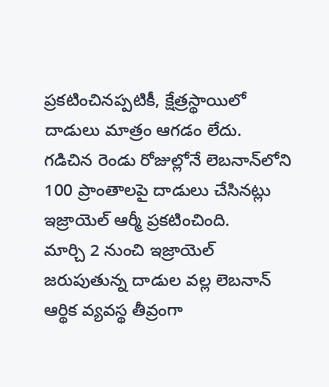ప్రకటించినప్పటికీ, క్షేత్రస్థాయిలో దాడులు మాత్రం ఆగడం లేదు. గడిచిన రెండు రోజుల్లోనే లెబనాన్‌లోని 100 ప్రాంతాలపై దాడులు చేసినట్లు ఇజ్రాయెల్ ఆర్మీ ప్రకటించింది.
మార్చి 2 నుంచి ఇజ్రాయెల్ జరుపుతున్న దాడుల వల్ల లెబనాన్ ఆర్థిక వ్యవస్థ తీవ్రంగా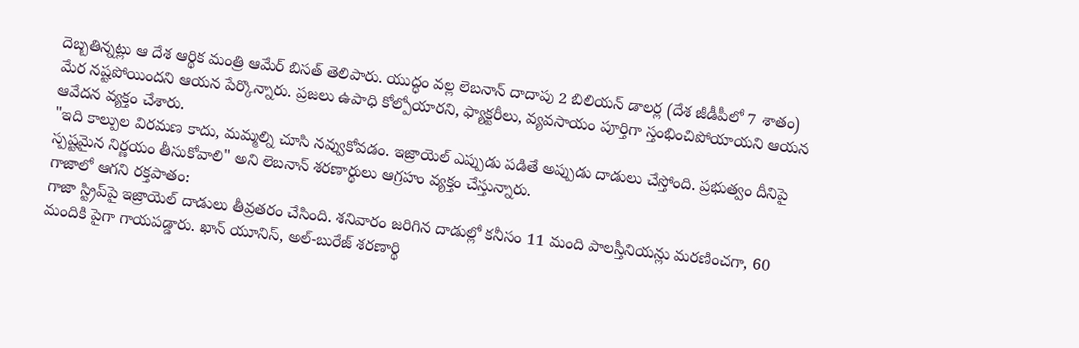దెబ్బతిన్నట్లు ఆ దేశ ఆర్థిక మంత్రి ఆమేర్ బిసత్ తెలిపారు. యుద్ధం వల్ల లెబనాన్ దాదాపు 2 బిలియన్ డాలర్ల (దేశ జీడీపీలో 7 శాతం) మేర నష్టపోయిందని ఆయన పేర్కొన్నారు. ప్రజలు ఉపాధి కోల్పోయారని, ఫ్యాక్టరీలు, వ్యవసాయం పూర్తిగా స్తంభించిపోయాయని ఆయన ఆవేదన వ్యక్తం చేశారు.
"ఇది కాల్పుల విరమణ కాదు, మమ్మల్ని చూసి నవ్వుకోవడం. ఇజ్రాయెల్ ఎప్పుడు పడితే అప్పుడు దాడులు చేస్తోంది. ప్రభుత్వం దీనిపై స్పష్టమైన నిర్ణయం తీసుకోవాలి" అని లెబనాన్ శరణార్థులు ఆగ్రహం వ్యక్తం చేస్తున్నారు.
గాజాలో ఆగని రక్తపాతం:
గాజా స్ట్రిప్‌పై ఇజ్రాయెల్ దాడులు తీవ్రతరం చేసింది. శనివారం జరిగిన దాడుల్లో కనీసం 11 మంది పాలస్తీనియన్లు మరణించగా, 60 మందికి పైగా గాయపడ్డారు. ఖాన్ యూనిస్, అల్-బురేజ్ శరణార్థి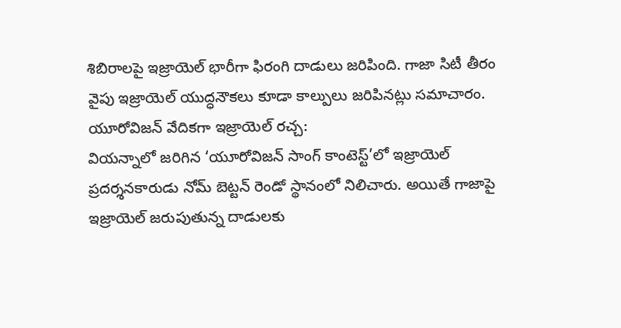శిబిరాలపై ఇజ్రాయెల్ భారీగా ఫిరంగి దాడులు జరిపింది. గాజా సిటీ తీరం వైపు ఇజ్రాయెల్ యుద్ధనౌకలు కూడా కాల్పులు జరిపినట్లు సమాచారం.
యూరోవిజన్ వేదికగా ఇజ్రాయెల్ రచ్చ:
వియన్నాలో జరిగిన ‘యూరోవిజన్ సాంగ్ కాంటెస్ట్’లో ఇజ్రాయెల్ ప్రదర్శనకారుడు నోమ్ బెట్టన్ రెండో స్థానంలో నిలిచారు. అయితే గాజాపై ఇజ్రాయెల్ జరుపుతున్న దాడులకు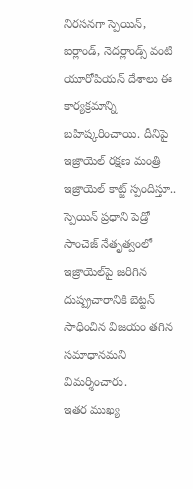నిరసనగా స్పెయిన్, ఐర్లాండ్, నెదర్లాండ్స్ వంటి యూరోపియన్ దేశాలు ఈ కార్యక్రమాన్ని బహిష్కరించాయి. దీనిపై ఇజ్రాయెల్ రక్షణ మంత్రి ఇజ్రాయెల్ కాట్జ్ స్పందిస్తూ.. స్పెయిన్ ప్రధాని పెడ్రో సాంచెజ్ నేతృత్వంలో ఇజ్రాయెల్‌పై జరిగిన దుష్ప్రచారానికి బెట్టన్ సాధించిన విజయం తగిన సమాధానమని విమర్శించారు.
ఇతర ముఖ్య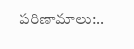పరిణామాలు:..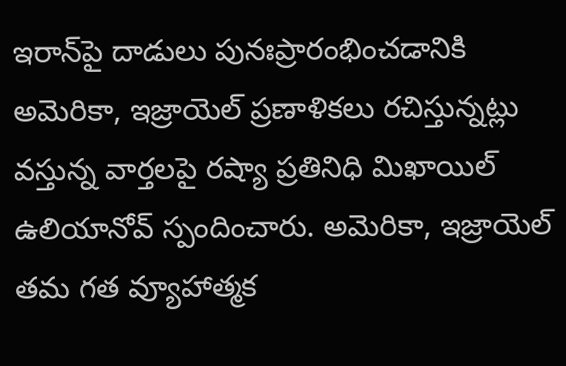ఇరాన్‌పై దాడులు పునఃప్రారంభించడానికి అమెరికా, ఇజ్రాయెల్ ప్రణాళికలు రచిస్తున్నట్లు వస్తున్న వార్తలపై రష్యా ప్రతినిధి మిఖాయిల్ ఉలియానోవ్ స్పందించారు. అమెరికా, ఇజ్రాయెల్ తమ గత వ్యూహాత్మక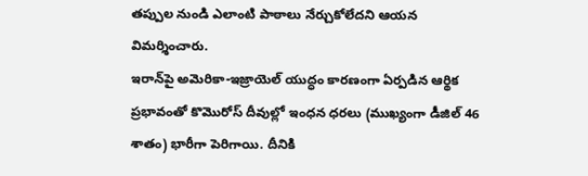తప్పుల నుండి ఎలాంటి పాఠాలు నేర్చుకోలేదని ఆయన విమర్శించారు.
ఇరాన్‌పై అమెరికా-ఇజ్రాయెల్ యుద్ధం కారణంగా ఏర్పడిన ఆర్థిక ప్రభావంతో కొమొరోస్ దీవుల్లో ఇంధన ధరలు (ముఖ్యంగా డీజిల్ 46 శాతం) భారీగా పెరిగాయి. దీనికి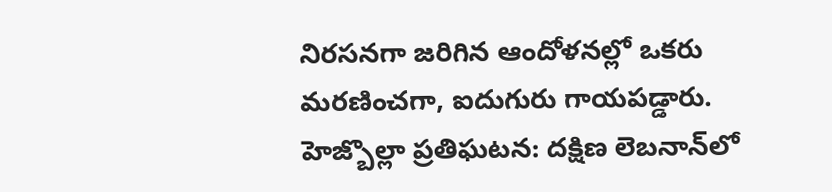నిరసనగా జరిగిన ఆందోళనల్లో ఒకరు మరణించగా, ఐదుగురు గాయపడ్డారు.
హెజ్బొల్లా ప్రతిఘటన: దక్షిణ లెబనాన్‌లో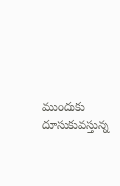ముందుకు దూసుకువస్తున్న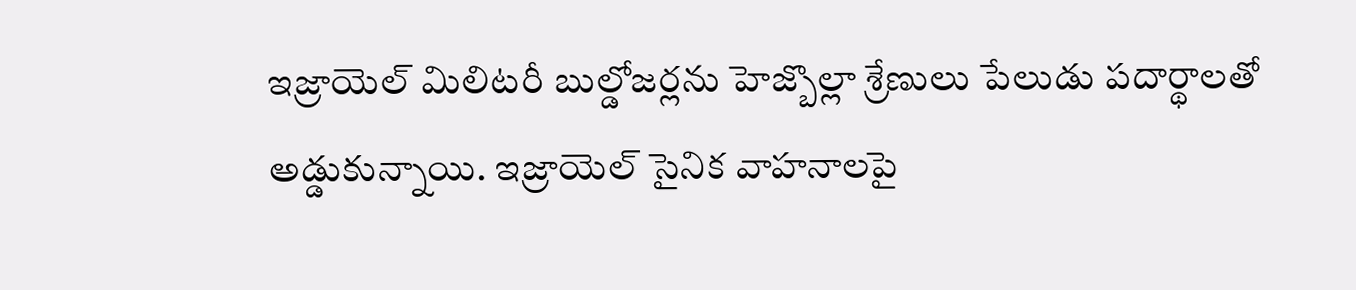ఇజ్రాయెల్ మిలిటరీ బుల్డోజర్లను హెజ్బొల్లా శ్రేణులు పేలుడు పదార్థాలతో అడ్డుకున్నాయి. ఇజ్రాయెల్ సైనిక వాహనాలపై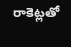రాకెట్లతో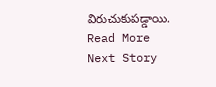విరుచుకుపడ్డాయి.
Read More
Next Story